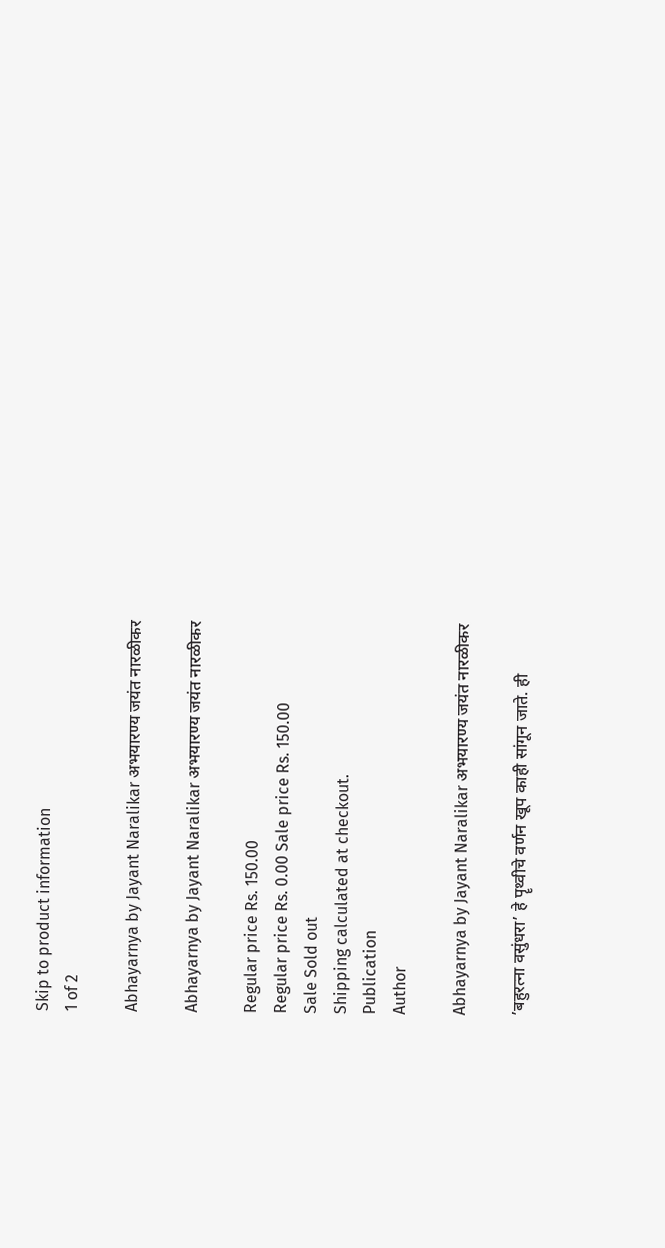Skip to product information
1 of 2

Abhayarnya by Jayant Naralikar अभयारण्य जयंत नारळीकर

Abhayarnya by Jayant Naralikar अभयारण्य जयंत नारळीकर

Regular price Rs. 150.00
Regular price Rs. 0.00 Sale price Rs. 150.00
Sale Sold out
Shipping calculated at checkout.
Publication
Author

Abhayarnya by Jayant Naralikar अभयारण्य जयंत नारळीकर

’बहुरत्ना वसुंधरा’ हे पॄथ्वीचे वर्णन खूप काही सांगून जाते. ही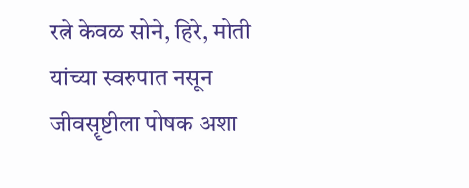रत्ने केवळ सोने, हिरे, मोती यांच्या स्वरुपात नसून जीवसॄष्टीला पोषक अशा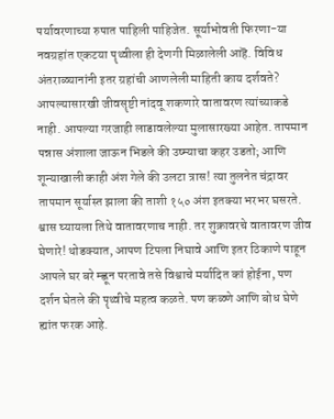पर्यावरणाच्या रुपात पाहिली पाहिजेत. सूर्याभोवती फिरणा-या नवग्रहांत एकटया पॄथ्वीला ही देणगी मिळालेली आहॆ. विविध अंतराळ्यानांनी इतर ग्रहांची आणलेली माहिती काय दर्शवते? आपल्यासारखी जीवसॄष्टी नांदवू शकणारे वातावरण त्यांच्याकडे नाही. आपल्या गरजाही लाडावलेल्या मुलासारख्या आहेत. तापमान पन्नास अंशाला जाऊन भिडले की उष्म्याचा कहर उडतो; आणि शून्याखाली काही अंश गेले की उलटा त्रास! त्या तुलनेत चंद्रावर तापमान सूर्यास्त झाला की ताशी १५० अंश इतक्या भरभर घसरते. श्वास घ्यायला तिथे वातावरणाच नाही. तर शुक्रावरचे वातावरण जीव घेणारे! थोडक्यात, आपण टिपला निघावे आणि इतर ठिकाणे पाहून आपले घर बरे म्ह्णून परतावे तसे विश्वाचे मर्यादित कां होईना, पण दर्शन घेतले की पॄथ्वीचे महत्व कळते. पण कळ्णे आणि बोध घेणे ह्यांत फरक आहे.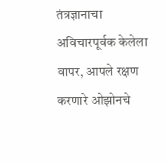तंत्रज्ञानाचा अविचारपूर्वक केलेला वापर, आपले रक्षण करणारे ओझोनचे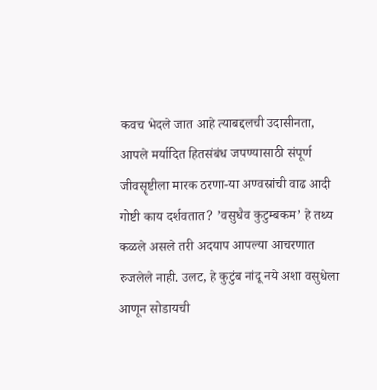कवच भेदले जात आहे त्याबद्दलची उदासीनता, आपले मर्यादित हितसंबंध जपण्यासाठी संपूर्ण जीवसॄष्टीला मारक ठरणा-या अण्वस्रांची वाढ आदी गोष्टी काय दर्शवतात? ’वसुधैव कुटुम्बकम’ हे तथ्य कळले असले तरी अदयाप आपल्या आचरणात रुजलेले नाही. उलट, हे कुटुंब नांदू नये अशा वसुधेला आणून सोडायची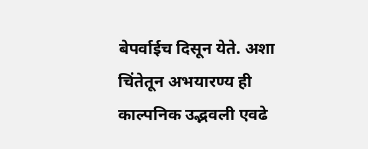बेपर्वाईच दिसून येते. अशा चिंतेतून अभयारण्य ही काल्पनिक उद्भवली एवढे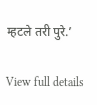म्हटले तरी पुरे.’

View full details